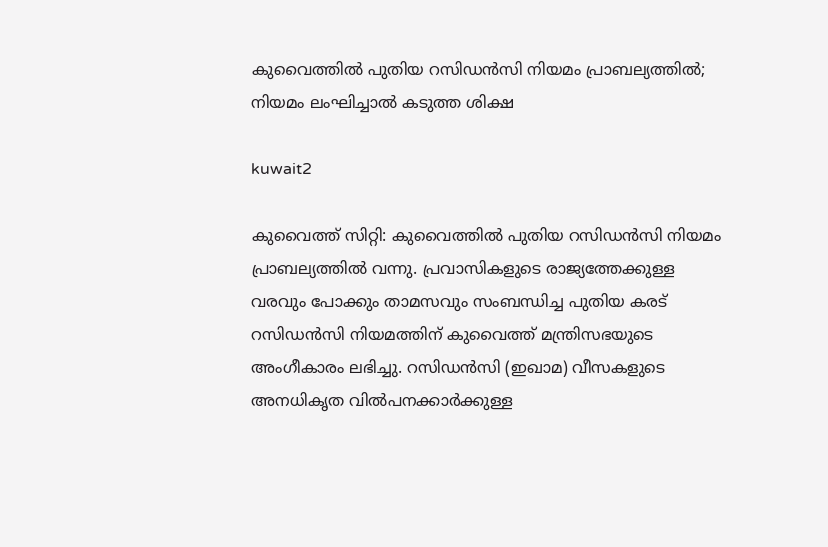കുവൈത്തില്‍ പുതിയ റസിഡന്‍സി നിയമം പ്രാബല്യത്തില്‍; നിയമം ലംഘിച്ചാല്‍ കടുത്ത ശിക്ഷ

kuwait2

കുവൈത്ത് സിറ്റി: കുവൈത്തില്‍ പുതിയ റസിഡന്‍സി നിയമം പ്രാബല്യത്തില്‍ വന്നു. പ്രവാസികളുടെ രാജ്യത്തേക്കുള്ള വരവും പോക്കും താമസവും സംബന്ധിച്ച പുതിയ കരട് റസിഡന്‍സി നിയമത്തിന് കുവൈത്ത് മന്ത്രിസഭയുടെ അംഗീകാരം ലഭിച്ചു. റസിഡന്‍സി (ഇഖാമ) വീസകളുടെ അനധികൃത വില്‍പനക്കാര്‍ക്കുള്ള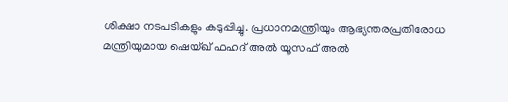ശിക്ഷാ നടപടികളും കടുപ്പിച്ചു. പ്രധാനമന്ത്രിയും ആഭ്യന്തരപ്രതിരോധ മന്ത്രിയുമായ ഷെയ്ഖ് ഫഹദ് അല്‍ യൂസഫ് അല്‍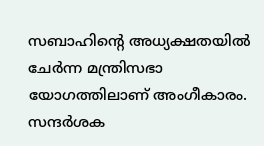സബാഹിന്റെ അധ്യക്ഷതയില്‍ ചേര്‍ന്ന മന്ത്രിസഭാ യോഗത്തിലാണ് അംഗീകാരം. സന്ദര്‍ശക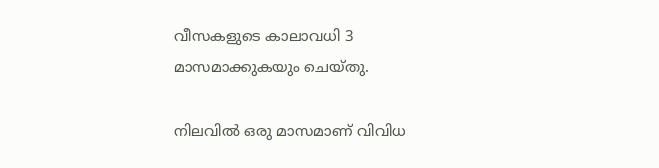വീസകളുടെ കാലാവധി 3 മാസമാക്കുകയും ചെയ്തു.

നിലവില്‍ ഒരു മാസമാണ് വിവിധ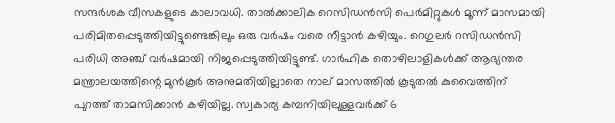സന്ദര്‍ശക വീസകളുടെ കാലാവധി. താല്‍ക്കാലിക റെസിഡന്‍സി പെര്‍മിറ്റുകള്‍ മൂന്ന് മാസമായി പരിമിതപ്പെടുത്തിയിട്ടുണ്ടെങ്കിലും ഒരു വര്‍ഷം വരെ നീട്ടാന്‍ കഴിയും. റെഗുലര്‍ റസിഡന്‍സി പരിധി അഞ്ച് വര്‍ഷമായി നിജപ്പെടുത്തിയിട്ടുണ്ട്. ഗാര്‍ഹിക തൊഴിലാളികള്‍ക്ക് ആഭ്യന്തര മന്ത്രാലയത്തിന്റെ മുന്‍കൂര്‍ അനുമതിയില്ലാതെ നാല് മാസത്തില്‍ കൂടുതല്‍ കുവൈത്തിന് പുറത്ത് താമസിക്കാന്‍ കഴിയില്ല. സ്വകാര്യ കമ്പനിയിലുള്ളവര്‍ക്ക് 6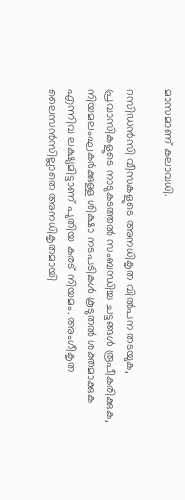മാസമാണ് കലാവധി.

റസിഡന്‍സി വീസകളുടെ അനധികൃത വില്‍പന തടയുക, പ്രവാസികളുടെ നാടുകടത്തല്‍ സംബന്ധിച്ച ചട്ടങ്ങള്‍ രൂപീകരിക്കുക, നിയമലംഘകര്‍ക്കുള്ള ശിക്ഷാ നടപടികള്‍ കൂടുതല്‍ ശക്തമാക്കുക എന്നിവ ലക്ഷ്യമിട്ടാണ് പുതിയ കരട് നിയമം. അംഗീകൃത ലൈസന്‍സില്ലാതെ അനധികൃതമായി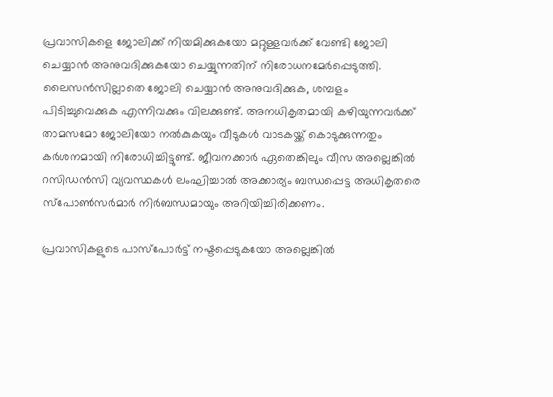പ്രവാസികളെ ജോലിക്ക് നിയമിക്കുകയോ മറ്റുള്ളവര്‍ക്ക് വേണ്ടി ജോലി ചെയ്യാന്‍ അനുവദിക്കുകയോ ചെയ്യുന്നതിന് നിരോധനമേര്‍പ്പെടുത്തി. ലൈസന്‍സില്ലാതെ ജോലി ചെയ്യാന്‍ അനുവദിക്കുക, ശമ്പളം പിടിച്ചുവെക്കുക എന്നിവക്കും വിലക്കുണ്ട്. അനധികൃതമായി കഴിയുന്നവര്‍ക്ക് താമസമോ ജോലിയോ നല്‍കുകയും വീടുകള്‍ വാടകയ്ക്ക് കൊടുക്കുന്നതും കര്‍ശനമായി നിരോധിച്ചിട്ടുണ്ട്. ജീവനക്കാര്‍ ഏതെങ്കിലും വീസ അല്ലെങ്കില്‍ റസിഡന്‍സി വ്യവസ്ഥകള്‍ ലംഘിച്ചാല്‍ അക്കാര്യം ബന്ധപ്പെട്ട അധികൃതരെ സ്‌പോണ്‍സര്‍മാര്‍ നിര്‍ബന്ധമായും അറിയിച്ചിരിക്കണം.

പ്രവാസികളുടെ പാസ്‌പോര്‍ട്ട് നഷ്ടപ്പെടുകയോ അല്ലെങ്കില്‍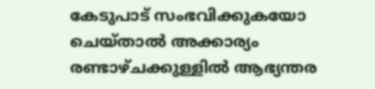കേടുപാട് സംഭവിക്കുകയോ ചെയ്താല്‍ അക്കാര്യം രണ്ടാഴ്ചക്കുള്ളില്‍ ആഭ്യന്തര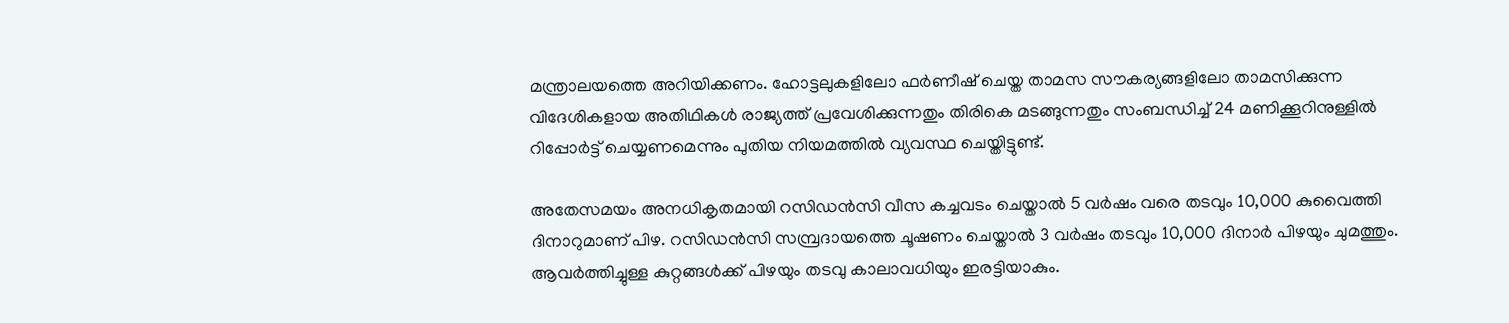മന്ത്രാലയത്തെ അറിയിക്കണം. ഹോട്ടലുകളിലോ ഫര്‍ണീഷ് ചെയ്ത താമസ സൗകര്യങ്ങളിലോ താമസിക്കുന്ന വിദേശികളായ അതിഥികള്‍ രാജ്യത്ത് പ്രവേശിക്കുന്നതും തിരികെ മടങ്ങുന്നതും സംബന്ധിച്ച് 24 മണിക്കൂറിനുള്ളില്‍ റിപ്പോര്‍ട്ട് ചെയ്യണമെന്നും പുതിയ നിയമത്തില്‍ വ്യവസ്ഥ ചെയ്തിട്ടുണ്ട്.

അതേസമയം അനധികൃതമായി റസിഡന്‍സി വീസ കച്ചവടം ചെയ്താല്‍ 5 വര്‍ഷം വരെ തടവും 10,000 കുവൈത്തി ദിനാറുമാണ് പിഴ. റസിഡന്‍സി സമ്പ്രദായത്തെ ചൂഷണം ചെയ്താല്‍ 3 വര്‍ഷം തടവും 10,000 ദിനാര്‍ പിഴയും ചുമത്തും. ആവര്‍ത്തിച്ചുള്ള കുറ്റങ്ങള്‍ക്ക് പിഴയും തടവു കാലാവധിയും ഇരട്ടിയാകും.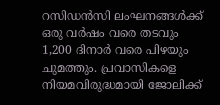റസിഡന്‍സി ലംഘനങ്ങള്‍ക്ക് ഒരു വര്‍ഷം വരെ തടവും 1,200 ദിനാര്‍ വരെ പിഴയും ചുമത്തും. പ്രവാസികളെ നിയമവിരുദ്ധമായി ജോലിക്ക്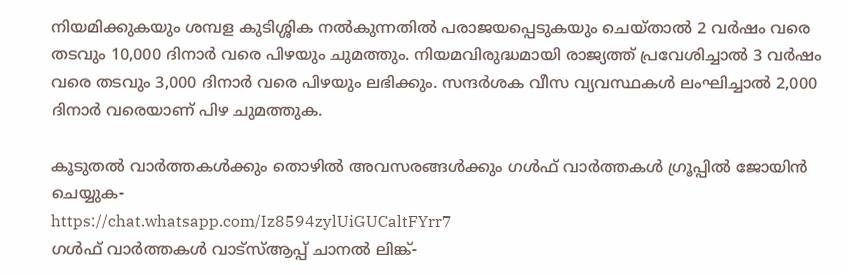നിയമിക്കുകയും ശമ്പള കുടിശ്ശിക നല്‍കുന്നതില്‍ പരാജയപ്പെടുകയും ചെയ്താല്‍ 2 വര്‍ഷം വരെ തടവും 10,000 ദിനാര്‍ വരെ പിഴയും ചുമത്തും. നിയമവിരുദ്ധമായി രാജ്യത്ത് പ്രവേശിച്ചാല്‍ 3 വര്‍ഷം വരെ തടവും 3,000 ദിനാര്‍ വരെ പിഴയും ലഭിക്കും. സന്ദര്‍ശക വീസ വ്യവസ്ഥകള്‍ ലംഘിച്ചാല്‍ 2,000 ദിനാര്‍ വരെയാണ് പിഴ ചുമത്തുക.

കൂടുതല്‍ വാര്‍ത്തകള്‍ക്കും തൊഴില്‍ അവസരങ്ങള്‍ക്കും ഗള്‍ഫ് വാര്‍ത്തകള്‍ ഗ്രൂപ്പില്‍ ജോയിന്‍ ചെയ്യുക-
https://chat.whatsapp.com/Iz8594zylUiGUCaltFYrr7
ഗള്‍ഫ് വാര്‍ത്തകള്‍ വാട്‌സ്ആപ്പ് ചാനല്‍ ലിങ്ക്-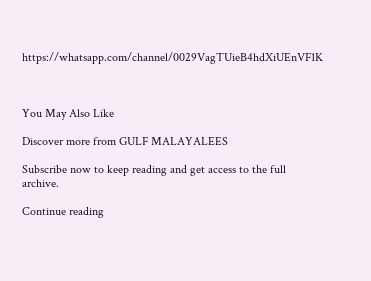https://whatsapp.com/channel/0029VagTUieB4hdXiUEnVF1K



You May Also Like

Discover more from GULF MALAYALEES

Subscribe now to keep reading and get access to the full archive.

Continue reading